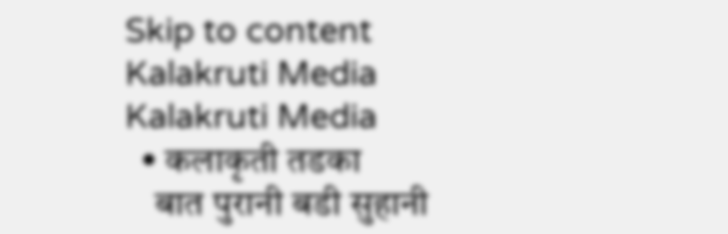Skip to content
Kalakruti Media Kalakruti Media
  • कलाकृती तडका
    बात पुरानी बडी सुहानी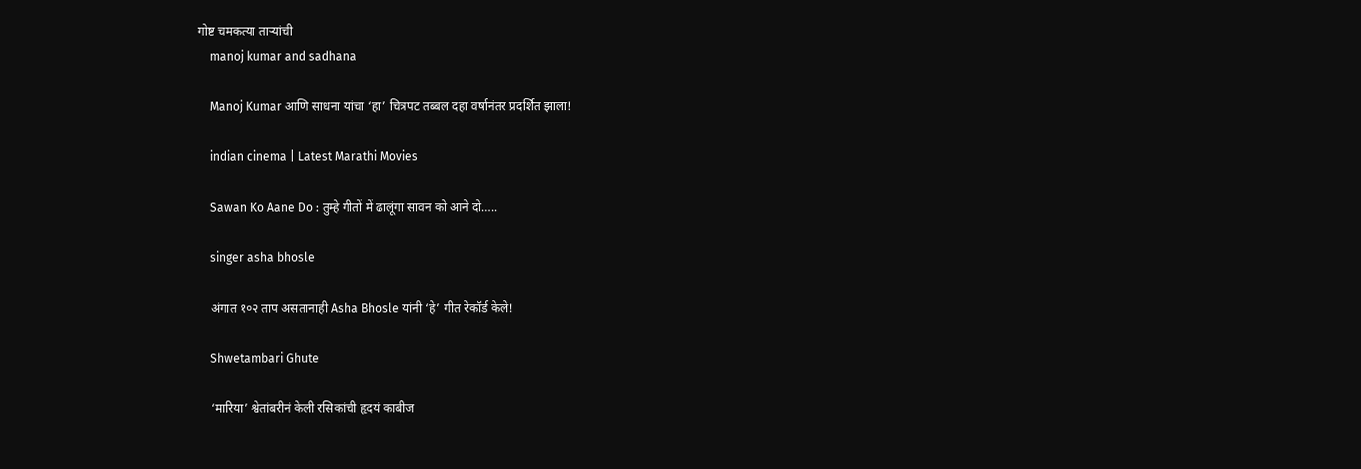गोष्ट चमकत्या ताऱ्यांची
    manoj kumar and sadhana

    Manoj Kumar आणि साधना यांचा ‘हा’ चित्रपट तब्बल दहा वर्षानंतर प्रदर्शित झाला!

    indian cinema | Latest Marathi Movies

    Sawan Ko Aane Do : तुम्हे गीतों में ढालूंगा सावन को आने दो…..

    singer asha bhosle

    अंगात १०२ ताप असतानाही Asha Bhosle यांनी ‘हे’ गीत रेकॉर्ड केले!

    Shwetambari Ghute

    ‘मारिया’ श्वेतांबरीनं केली रसिकांची हृदयं काबीज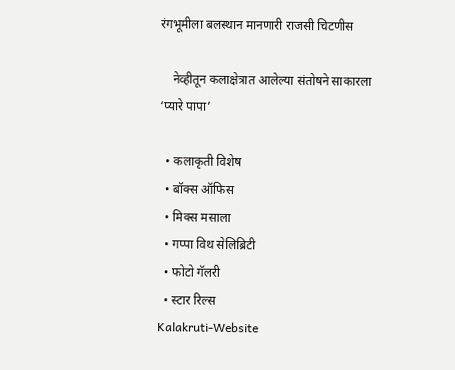रंगभूमीला बलस्थान मानणारी राजसी चिटणीस

    नेव्हीतून कलाक्षेत्रात आलेल्या संतोषने साकारला ‘प्यारे पापा’

  • कलाकृती विशेष
  • बॉक्स ऑफिस
  • मिक्स मसाला
  • गप्पा विथ सेलिब्रिटी
  • फोटो गॅलरी
  • स्टार रिल्स
Kalakruti-Website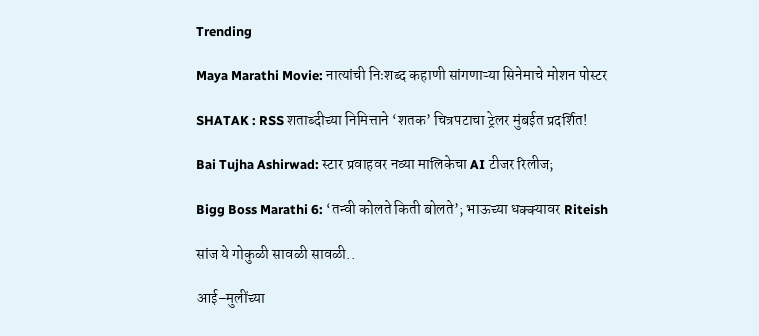Trending

Maya Marathi Movie: नात्यांची निःशब्द कहाणी सांगणाऱ्या सिनेमाचे मोशन पोस्टर

SHATAK : RSS शताब्दीच्या निमित्ताने ‘शतक’ चित्रपटाचा ट्रेलर मुंबईत प्रदर्शित!

Bai Tujha Ashirwad: स्टार प्रवाहवर नव्या मालिकेचा AI टीजर रिलीज;

Bigg Boss Marathi 6: ‘तन्वी कोलते किती बोलते’; भाऊच्या धक्क्यावर Riteish

सांज ये गोकुळी सावळी सावळी..

आई–मुलींच्या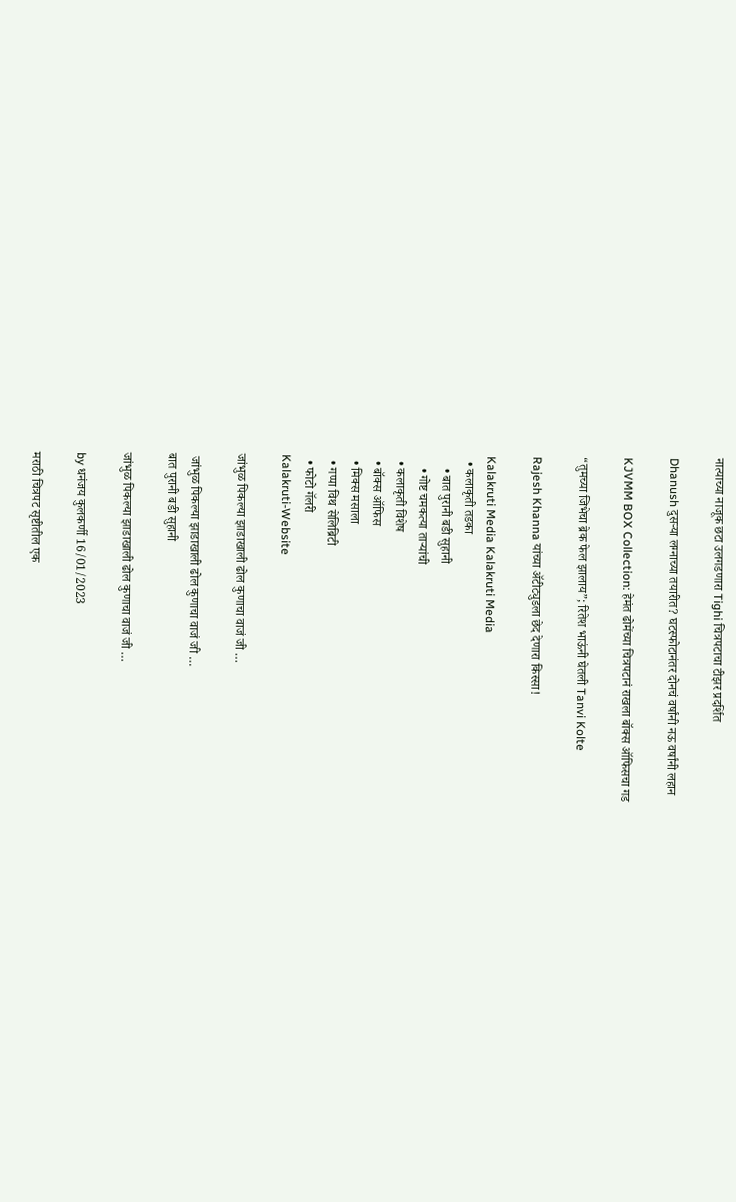नात्याच्या नाजूक छटा उलगडणारा Tighi चित्रपटाचा टीझर प्रदर्शित

Dhanush दुसऱ्या लग्नाच्या तयारीत? घटस्फोटानंतर दोनचं वर्षांनी नऊ वर्षांनी लहान

KJVMM BOX Collection: हेमंत ढोमेंच्या चित्रपटानं राखला बॉक्स ऑफिसचा गड

“तुमच्या जिभेचा ब्रेक फेल झालाय”; रितेश भाऊंनी घेतली Tanvi Kolte

Rajesh Khanna यांच्या ॲटीट्युडला छेद देणारा किस्सा!

Kalakruti Media Kalakruti Media
  • कलाकृती तडका
    • बात पुरानी बडी सुहानी
    • गोष्ट चमकत्या ताऱ्यांची
  • कलाकृती विशेष
  • बॉक्स ऑफिस
  • मिक्स मसाला
  • गप्पा विथ सेलिब्रिटी
  • फोटो गॅलरी
Kalakruti-Website

जांभुळ पिकल्या झाडाखाली ढोल कुणाचा वाजं जी …

 जांभुळ पिकल्या झाडाखाली ढोल कुणाचा वाजं जी …
बात पुरानी बडी सुहानी

जांभुळ पिकल्या झाडाखाली ढोल कुणाचा वाजं जी …

by धनंजय कुलकर्णी 16/01/2023

मराठी चित्रपट सृष्टीतील एक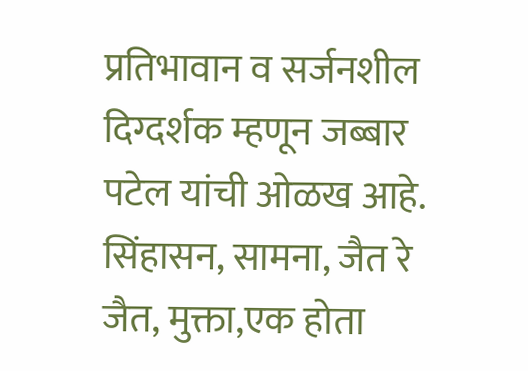प्रतिभावान व सर्जनशील दिग्दर्शक म्हणून जब्बार पटेल यांची ओळख आहे. सिंहासन, सामना, जैत रे जैत, मुक्ता,एक होता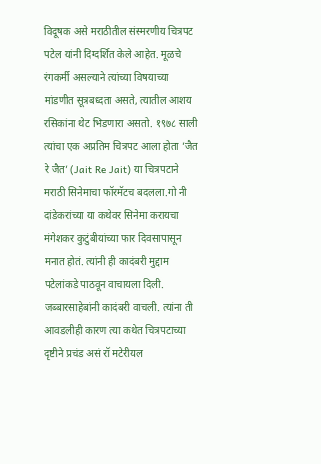विदूषक असे मराठीतील संस्मरणीय चित्रपट पटेल यांनी दिग्दर्शित केले आहेत. मूळचे रंगकर्मी असल्याने त्यांच्या विषयाच्या मांडणीत सूत्रबध्दता असते, त्यातील आशय रसिकांना थेट भिडणारा असतो. १९७८ साली त्यांचा एक अप्रतिम चित्रपट आला होता ’जैत रे जैत’ (Jait Re Jait) या चित्रपटाने मराठी सिनेमाचा फॉरमॅटच बदलला.गो नी दांडेकरांच्या या कथेवर सिनेमा करायचा मंगेशकर कुटुंबीयांच्या फार दिवसापासून मनात होतं. त्यांनी ही कादंबरी मुद्दाम पटेलांकडे पाठवून वाचायला दिली. जब्बारसाहेबांनी कादंबरी वाचली. त्यांना ती आवडलीही कारण त्या कथेत चित्रपटाच्या दृष्टीने प्रचंड असं रॉ मटेरीयल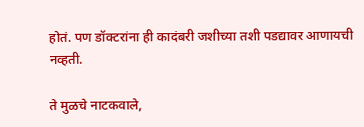होतं. पण डॉक्टरांना ही कादंबरी जशीच्या तशी पडद्यावर आणायची नव्हती.

ते मुळचे नाटकवाले,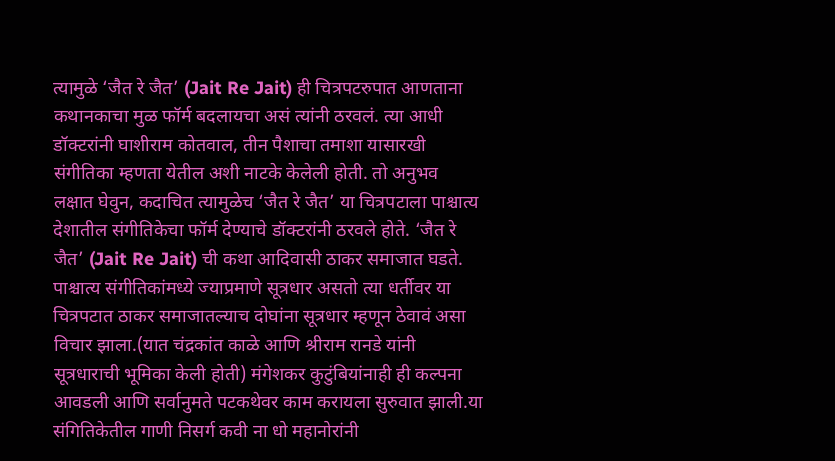त्यामुळे ‘जैत रे जैत’ (Jait Re Jait) ही चित्रपटरुपात आणताना कथानकाचा मुळ फॉर्म बदलायचा असं त्यांनी ठरवलं. त्या आधी डॉक्टरांनी घाशीराम कोतवाल, तीन पैशाचा तमाशा यासारखी संगीतिका म्हणता येतील अशी नाटके केलेली होती. तो अनुभव लक्षात घेवुन, कदाचित त्यामुळेच ‘जैत रे जैत’ या चित्रपटाला पाश्चात्य देशातील संगीतिकेचा फॉर्म देण्याचे डॉक्टरांनी ठरवले होते. ‘जैत रे जैत’ (Jait Re Jait) ची कथा आदिवासी ठाकर समाजात घडते. पाश्चात्य संगीतिकांमध्ये ज्याप्रमाणे सूत्रधार असतो त्या धर्तीवर या चित्रपटात ठाकर समाजातल्याच दोघांना सूत्रधार म्हणून ठेवावं असा विचार झाला.(यात चंद्रकांत काळे आणि श्रीराम रानडे यांनी सूत्रधाराची भूमिका केली होती) मंगेशकर कुटुंबियांनाही ही कल्पना आवडली आणि सर्वानुमते पटकथेवर काम करायला सुरुवात झाली.या संगितिकेतील गाणी निसर्ग कवी ना धो महानोरांनी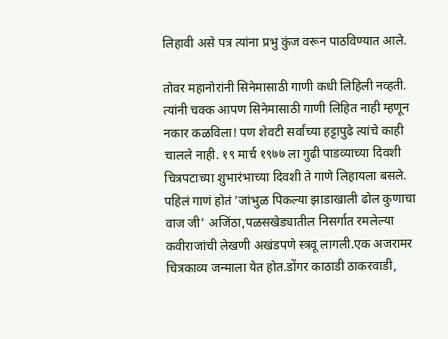लिहावी असे पत्र त्यांना प्रभु कुंज वरून पाठविण्यात आले.

तोवर महानोरांनी सिनेमासाठी गाणी कधी लिहिली नव्हती. त्यांनी चक्क आपण सिनेमासाठी गाणी लिहित नाही म्हणून नकार कळविला! पण शेवटी सर्वांच्या हट्टापुढे त्यांचे काही चालले नाही. १९ मार्च १९७७ ला गुढी पाडव्याच्या दिवशी चित्रपटाच्या शुभारंभाच्या दिवशी ते गाणे लिहायला बसले. पहिलं गाणं होतं ’जांभुळ पिकल्या झाडाखाली ढोल कुणाचा वाज जी’ अजिंठा,पळसखेड्यातील निसर्गात रमलेल्या कवीराजांची लेखणी अखंडपणे स्त्रवू लागली.एक अजरामर चित्रकाव्य जन्माला येत होत.डोंगर काठाडी ठाकरवाडी,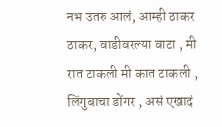नभ उतरु आलं, आम्ही ठाकर ठाकर, वाडीवरल्या वाटा , मी रात टाकली मी कात टाकली , लिंगुबाचा डोंगर , असं एखादं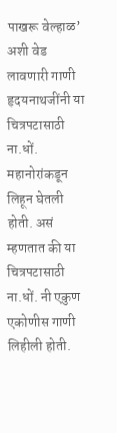पाखरू वेल्हाळ’ अशी वेड लावणारी गाणी हृदयनाथजींनी या चित्रपटासाठी ना.धों. महानोरांकडून लिहून घेतली होती. असं म्हणतात की या चित्रपटासाठी ना.धों. नी एकुण एकोणीस गाणी लिहीली होती.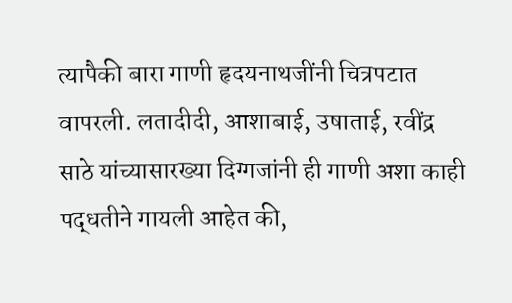त्यापैकी बारा गाणी हृदयनाथजींनी चित्रपटात वापरली. लतादीदी, आशाबाई, उषाताई, रवींद्र साठे यांच्यासारख्या दिग्गजांनी ही गाणी अशा काही पद्धतीने गायली आहेत की,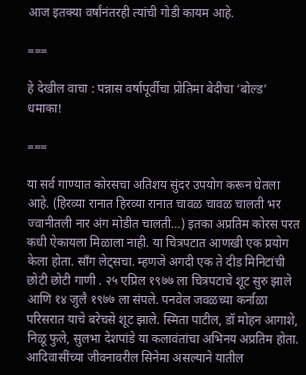आज इतक्या वर्षांनंतरही त्यांची गोडी कायम आहे.

===

हे देखील वाचा : पन्नास वर्षापूर्वीचा प्रोतिमा बेदीचा ‘बोल्ड’ धमाका!

===

या सर्व गाण्यात कोरसचा अतिशय सुंदर उपयोग करून घेतला आहे. (हिरव्या रानात हिरव्या रानात चावळ चावळ चालती भर ज्वानीतली नार अंग मोडीत चालती…) इतका अप्रतिम कोरस परत कधी ऐकायला मिळाला नाही. या चित्रपटात आणखी एक प्रयोग केला होता. सॉंग लेट्सचा. म्हणजे अगदी एक ते दीड मिनिटांची छोटी छोटी गाणी . २५ एप्रिल १९७७ ला चित्रपटाचे शूट सुरु झाले आणि १४ जुलै १९७७ ला संपले. पनवेल जवळच्या कर्नाळा परिसरात याचे बरेचसे शूट झाले. स्मिता पाटील, डॉ मोहन आगाशे, निळू फुले, सुलभा देशपांडे या कलावंतांचा अभिनय अप्रतिम होता. आदिवासींच्या जीवनावरील सिनेमा असल्याने यातील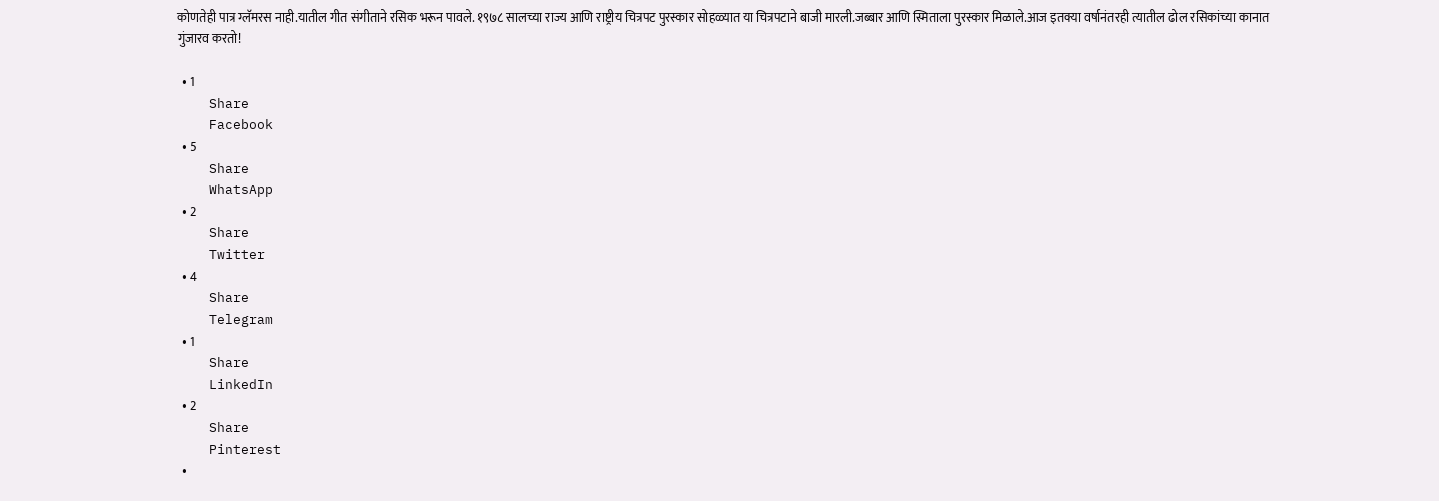कोणतेही पात्र ग्लॅमरस नाही.यातील गीत संगीताने रसिक भरून पावले. १९७८ सालच्या राज्य आणि राष्ट्रीय चित्रपट पुरस्कार सोहळ्यात या चित्रपटाने बाजी मारली.जब्बार आणि स्मिताला पुरस्कार मिळाले.आज इतक्या वर्षानंतरही त्यातील ढोल रसिकांच्या कानात गुंजारव करतो!

  • 1
    Share
    Facebook
  • 5
    Share
    WhatsApp
  • 2
    Share
    Twitter
  • 4
    Share
    Telegram
  • 1
    Share
    LinkedIn
  • 2
    Share
    Pinterest
  •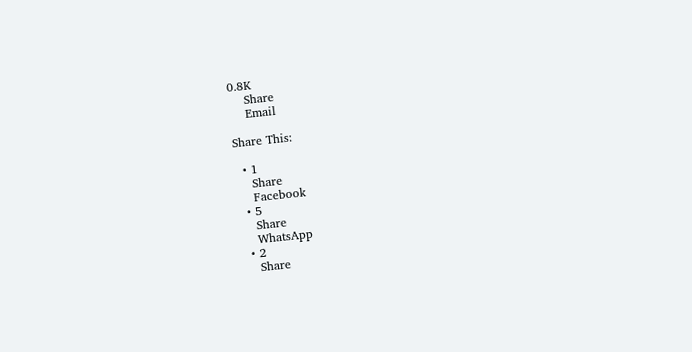0.8K
    Share
    Email

Share This:

  • 1
    Share
    Facebook
  • 5
    Share
    WhatsApp
  • 2
    Share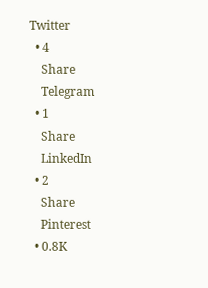Twitter
  • 4
    Share
    Telegram
  • 1
    Share
    LinkedIn
  • 2
    Share
    Pinterest
  • 0.8K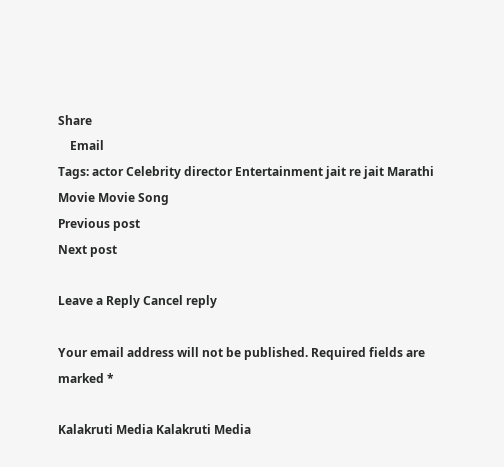Share
    Email
Tags: actor Celebrity director Entertainment jait re jait Marathi Movie Movie Song
Previous post
Next post

Leave a Reply Cancel reply

Your email address will not be published. Required fields are marked *

Kalakruti Media Kalakruti Media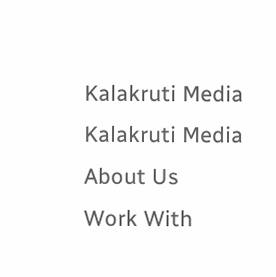Kalakruti Media Kalakruti Media
About Us
Work With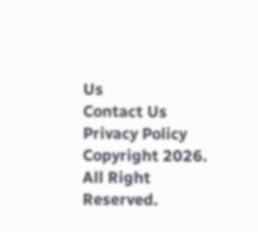Us
Contact Us
Privacy Policy
Copyright 2026. All Right Reserved.